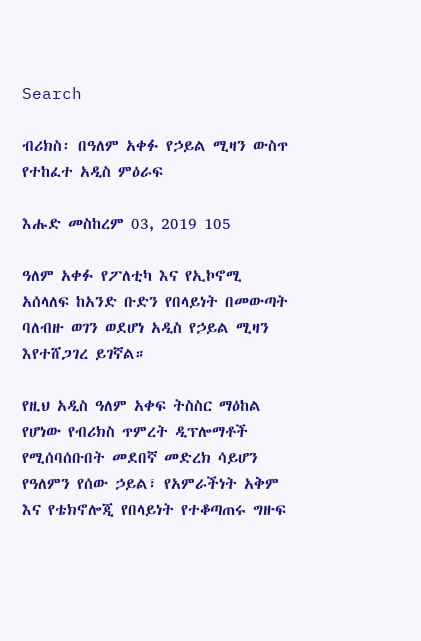Search

ብሪክስ፡ በዓለም አቀፉ የኃይል ሚዛን ውስጥ የተከፈተ አዲስ ምዕራፍ

እሑድ መስከረም 03, 2019 105

ዓለም አቀፉ የፖለቲካ እና የኢኮኖሚ አሰላለፍ ከአንድ ቡድን የበላይነት በመውጣት ባለብዙ ወገን ወደሆነ አዲስ የኃይል ሚዛን እየተሸጋገረ ይገኛል።

የዚህ አዲስ ዓለም አቀፍ ትስስር ማዕከል የሆነው የብሪክስ ጥምረት ዲፕሎማቶች የሚሰባሰቡበት መደበኛ መድረክ ሳይሆን የዓለምን የሰው ኃይል፣ የአምራችነት አቅም እና የቴክኖሎጂ የበላይነት የተቆጣጠሩ ግዙፍ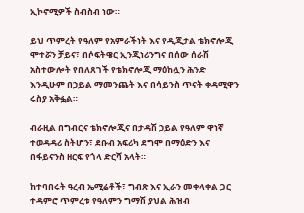ኢኮኖሚዎች ስብስብ ነው።

ይህ ጥምረት የዓለም የአምራችነት እና የዲጂታል ቴክኖሎጂ ሞተሯን ቻይና፣ በሶፍትዌር ኢንጂነሪንግና በሰው ሰራሽ አስተውሎት የበለጸገች የቴክኖሎጂ ማዕከሏን ሕንድ እንዲሁም በኃይል ማመንጨት እና በሳይንስ ጥናት ቀዳሚዋን ሩስያ አቅፏል።

ብራዚል በግብርና ቴክኖሎጂና በታዳሽ ኃይል የዓለም ዋነኛ ተወዳዳሪ ስትሆን፣ ደቡብ አፍሪካ ደግሞ በማዕድን እና በፋይናንስ ዘርፍ የጎላ ድርሻ አላት።

ከተባበሩት ዓረብ ኤሚሬቶች፣ ግብጽ እና ኢራን መቀላቀል ጋር ተዳምሮ ጥምረቱ የዓለምን ግማሽ ያህል ሕዝብ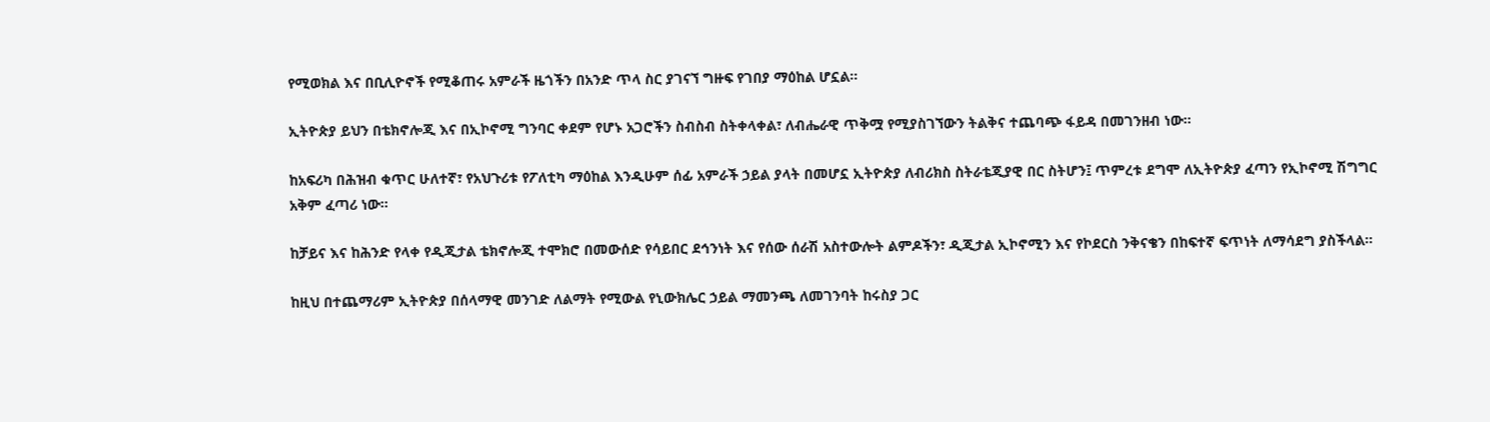የሚወክል እና በቢሊዮኖች የሚቆጠሩ አምራች ዜጎችን በአንድ ጥላ ስር ያገናኘ ግዙፍ የገበያ ማዕከል ሆኗል።

ኢትዮጵያ ይህን በቴክኖሎጂ እና በኢኮኖሚ ግንባር ቀደም የሆኑ አጋሮችን ስብስብ ስትቀላቀል፣ ለብሔራዊ ጥቅሟ የሚያስገኘውን ትልቅና ተጨባጭ ፋይዳ በመገንዘብ ነው።

ከአፍሪካ በሕዝብ ቁጥር ሁለተኛ፣ የአህጉሪቱ የፖለቲካ ማዕከል እንዲሁም ሰፊ አምራች ኃይል ያላት በመሆኗ ኢትዮጵያ ለብሪክስ ስትራቴጂያዊ በር ስትሆን፤ ጥምረቱ ደግሞ ለኢትዮጵያ ፈጣን የኢኮኖሚ ሽግግር አቅም ፈጣሪ ነው።

ከቻይና እና ከሕንድ የላቀ የዲጂታል ቴክኖሎጂ ተሞክሮ በመውሰድ የሳይበር ደኅንነት እና የሰው ሰራሽ አስተውሎት ልምዶችን፣ ዲጂታል ኢኮኖሚን እና የኮደርስ ንቅናቄን በከፍተኛ ፍጥነት ለማሳደግ ያስችላል።

ከዚህ በተጨማሪም ኢትዮጵያ በሰላማዊ መንገድ ለልማት የሚውል የኒውክሌር ኃይል ማመንጫ ለመገንባት ከሩስያ ጋር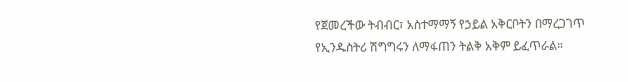የጀመረችው ትብብር፣ አስተማማኝ የኃይል አቅርቦትን በማረጋገጥ የኢንዱስትሪ ሽግግሩን ለማፋጠን ትልቅ አቅም ይፈጥራል።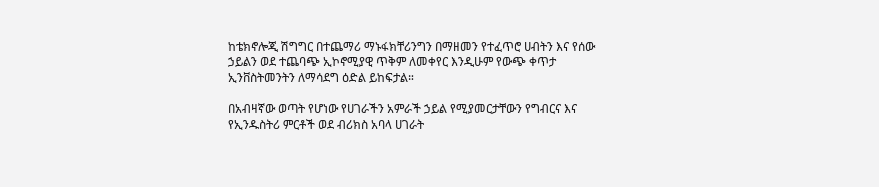ከቴክኖሎጂ ሽግግር በተጨማሪ ማኑፋክቸሪንግን በማዘመን የተፈጥሮ ሀብትን እና የሰው ኃይልን ወደ ተጨባጭ ኢኮኖሚያዊ ጥቅም ለመቀየር እንዲሁም የውጭ ቀጥታ ኢንቨስትመንትን ለማሳደግ ዕድል ይከፍታል።

በአብዛኛው ወጣት የሆነው የሀገራችን አምራች ኃይል የሚያመርታቸውን የግብርና እና የኢንዱስትሪ ምርቶች ወደ ብሪክስ አባላ ሀገራት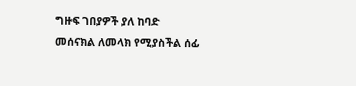ግዙፍ ገበያዎች ያለ ከባድ መሰናክል ለመላክ የሚያስችል ሰፊ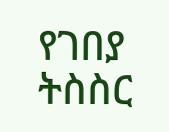የገበያ ትስስር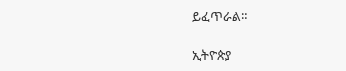ይፈጥራል።

ኢትዮጵያ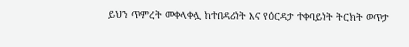ይህን ጥምረት መቀላቀሏ ከተበዳሪነት እና የዕርዳታ ተቀባይነት ትርክት ወጥታ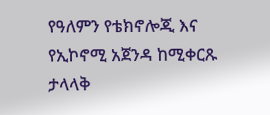የዓለምን የቴክኖሎጂ እና የኢኮኖሚ አጀንዳ ከሚቀርጹ ታላላቅ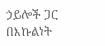ኃይሎች ጋር በእኩልነት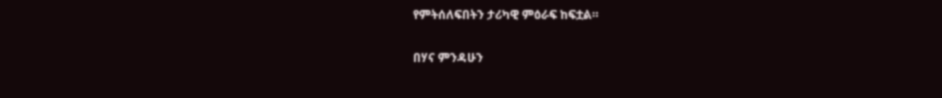የምትሰለፍበትን ታሪካዊ ምዕራፍ ከፍቷል።

በሃና ምንዳሁን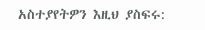አስተያየትዎን እዚህ ያስፍሩ: